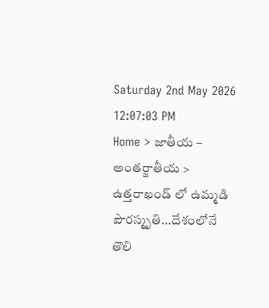Saturday 2nd May 2026
12:07:03 PM
Home > జాతీయ – అంతర్జాతీయ > ఉత్తరాఖండ్ లో ఉమ్మడి పౌరస్మృతి…దేశంలోనే తొలి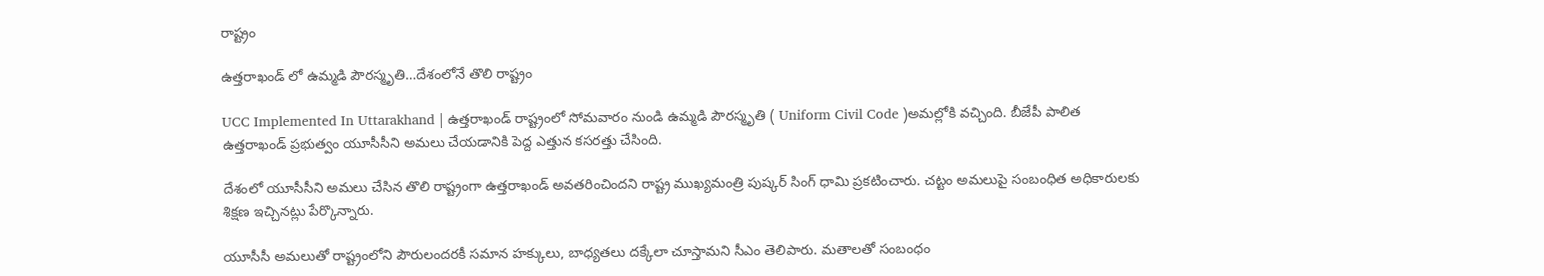రాష్ట్రం

ఉత్తరాఖండ్ లో ఉమ్మడి పౌరస్మృతి…దేశంలోనే తొలి రాష్ట్రం

UCC Implemented In Uttarakhand | ఉత్తరాఖండ్ రాష్ట్రంలో సోమవారం నుండి ఉమ్మడి పౌరస్మృతి ( Uniform Civil Code )అమల్లోకి వచ్చింది. బీజేపీ పాలిత ఉత్తరాఖండ్ ప్రభుత్వం యూసీసీని అమలు చేయడానికి పెద్ద ఎత్తున కసరత్తు చేసింది.

దేశంలో యూసీసీని అమలు చేసిన తొలి రాష్ట్రంగా ఉత్తరాఖండ్ అవతరించిందని రాష్ట్ర ముఖ్యమంత్రి పుష్కర్ సింగ్ ధామి ప్రకటించారు. చట్టం అమలుపై సంబంధిత అధికారులకు శిక్షణ ఇచ్చినట్లు పేర్కొన్నారు.

యూసీసీ అమలుతో రాష్ట్రంలోని పౌరులందరకీ సమాన హక్కులు, బాధ్యతలు దక్కేలా చూస్తామని సీఎం తెలిపారు. మతాలతో సంబంధం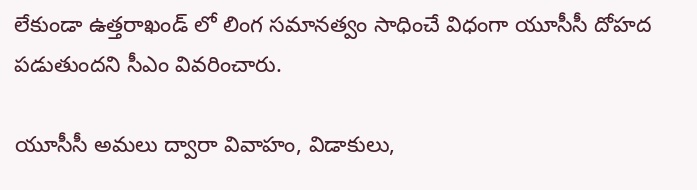లేకుండా ఉత్తరాఖండ్ లో లింగ సమానత్వం సాధించే విధంగా యూసీసీ దోహద పడుతుందని సీఎం వివరించారు.

యూసీసీ అమలు ద్వారా వివాహం, విడాకులు,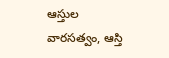ఆస్తుల వారసత్వం, ఆస్తి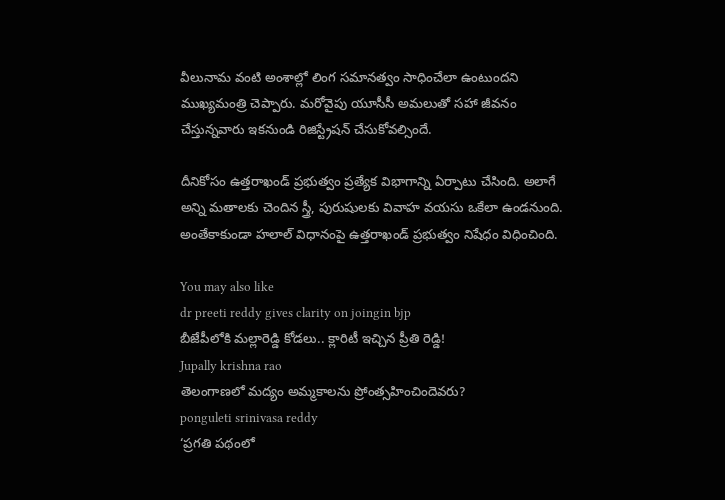వీలునామ వంటి అంశాల్లో లింగ సమానత్వం సాధించేలా ఉంటుందని ముఖ్యమంత్రి చెప్పారు. మరోవైపు యూసీసీ అమలుతో సహా జీవనం చేస్తున్నవారు ఇకనుండి రిజిస్ట్రేషన్ చేసుకోవల్సిందే.

దీనికోసం ఉత్తరాఖండ్ ప్రభుత్వం ప్రత్యేక విభాగాన్ని ఏర్పాటు చేసింది. అలాగే అన్ని మతాలకు చెందిన స్త్రీ, పురుషులకు వివాహ వయసు ఒకేలా ఉండనుంది. అంతేకాకుండా హలాల్ విధానంపై ఉత్తరాఖండ్ ప్రభుత్వం నిషేధం విధించింది.

You may also like
dr preeti reddy gives clarity on joingin bjp
బీజేపీలోకి మల్లారెడ్డి కోడలు.. క్లారిటీ ఇచ్చిన ప్రీతి రెడ్డి!
Jupally krishna rao
తెలంగాణలో మ‌ద్యం అమ్మ‌కాల‌ను ప్రోంత్స‌హించిందెవ‌రు?
ponguleti srinivasa reddy
‘ప్రగతి పథంలో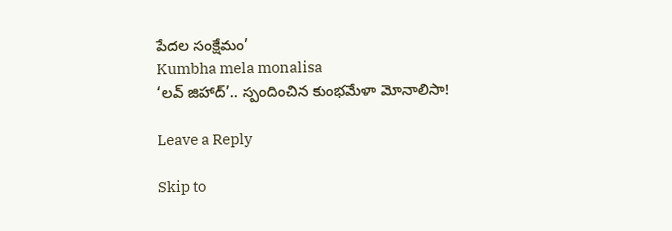పేదల సంక్షేమం’
Kumbha mela monalisa
‘లవ్ జిహాద్’.. స్పందించిన కుంభమేళా మోనాలిసా!

Leave a Reply

Skip to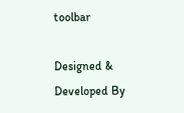toolbar

Designed & Developed By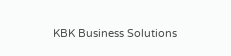KBK Business Solutions